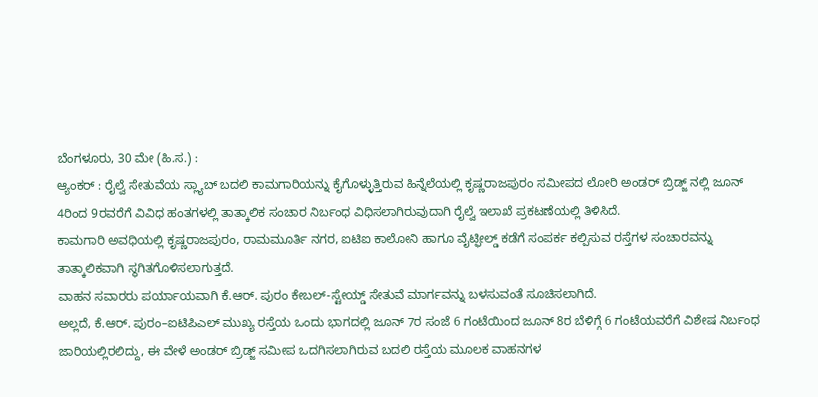ಬೆಂಗಳೂರು, 30 ಮೇ (ಹಿ.ಸ.) :
ಆ್ಯಂಕರ್ : ರೈಲ್ವೆ ಸೇತುವೆಯ ಸ್ಲ್ಯಾಬ್ ಬದಲಿ ಕಾಮಗಾರಿಯನ್ನು ಕೈಗೊಳ್ಳುತ್ತಿರುವ ಹಿನ್ನೆಲೆಯಲ್ಲಿ ಕೃಷ್ಣರಾಜಪುರಂ ಸಮೀಪದ ಲೋರಿ ಅಂಡರ್ ಬ್ರಿಡ್ಜ್ ನಲ್ಲಿ ಜೂನ್ 4ರಿಂದ 9ರವರೆಗೆ ವಿವಿಧ ಹಂತಗಳಲ್ಲಿ ತಾತ್ಕಾಲಿಕ ಸಂಚಾರ ನಿರ್ಬಂಧ ವಿಧಿಸಲಾಗಿರುವುದಾಗಿ ರೈಲ್ವೆ ಇಲಾಖೆ ಪ್ರಕಟಣೆಯಲ್ಲಿ ತಿಳಿಸಿದೆ.
ಕಾಮಗಾರಿ ಅವಧಿಯಲ್ಲಿ ಕೃಷ್ಣರಾಜಪುರಂ, ರಾಮಮೂರ್ತಿ ನಗರ, ಐಟಿಐ ಕಾಲೋನಿ ಹಾಗೂ ವೈಟ್ಫೀಲ್ಡ್ ಕಡೆಗೆ ಸಂಪರ್ಕ ಕಲ್ಪಿಸುವ ರಸ್ತೆಗಳ ಸಂಚಾರವನ್ನು ತಾತ್ಕಾಲಿಕವಾಗಿ ಸ್ಥಗಿತಗೊಳಿಸಲಾಗುತ್ತದೆ.
ವಾಹನ ಸವಾರರು ಪರ್ಯಾಯವಾಗಿ ಕೆ.ಆರ್. ಪುರಂ ಕೇಬಲ್-ಸ್ಟೇಯ್ಡ್ ಸೇತುವೆ ಮಾರ್ಗವನ್ನು ಬಳಸುವಂತೆ ಸೂಚಿಸಲಾಗಿದೆ.
ಅಲ್ಲದೆ, ಕೆ.ಆರ್. ಪುರಂ–ಐಟಿಪಿಎಲ್ ಮುಖ್ಯ ರಸ್ತೆಯ ಒಂದು ಭಾಗದಲ್ಲಿ ಜೂನ್ 7ರ ಸಂಜೆ 6 ಗಂಟೆಯಿಂದ ಜೂನ್ 8ರ ಬೆಳಿಗ್ಗೆ 6 ಗಂಟೆಯವರೆಗೆ ವಿಶೇಷ ನಿರ್ಬಂಧ ಜಾರಿಯಲ್ಲಿರಲಿದ್ದು, ಈ ವೇಳೆ ಅಂಡರ್ ಬ್ರಿಡ್ಜ್ ಸಮೀಪ ಒದಗಿಸಲಾಗಿರುವ ಬದಲಿ ರಸ್ತೆಯ ಮೂಲಕ ವಾಹನಗಳ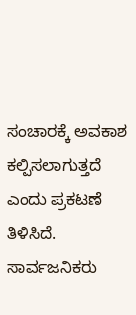ಸಂಚಾರಕ್ಕೆ ಅವಕಾಶ ಕಲ್ಪಿಸಲಾಗುತ್ತದೆ ಎಂದು ಪ್ರಕಟಣೆ ತಿಳಿಸಿದೆ.
ಸಾರ್ವಜನಿಕರು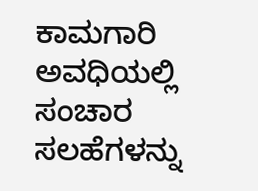ಕಾಮಗಾರಿ ಅವಧಿಯಲ್ಲಿ ಸಂಚಾರ ಸಲಹೆಗಳನ್ನು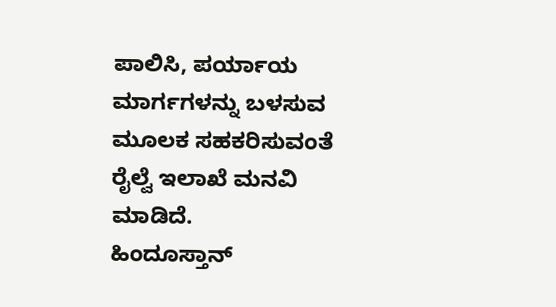ಪಾಲಿಸಿ, ಪರ್ಯಾಯ ಮಾರ್ಗಗಳನ್ನು ಬಳಸುವ ಮೂಲಕ ಸಹಕರಿಸುವಂತೆ ರೈಲ್ವೆ ಇಲಾಖೆ ಮನವಿ ಮಾಡಿದೆ.
ಹಿಂದೂಸ್ತಾನ್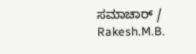ಸಮಾಚಾರ್ / Rakesh.M.B.